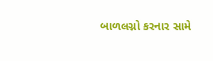બાળલગ્નો કરનાર સામે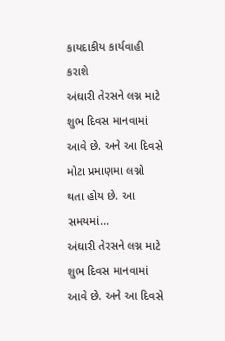કાયદાકીય કાર્યવાહી કરાશે
અંઘારી તેરસને લગ્ન માટે શુભ દિવસ માનવામાં આવે છે. અને આ દિવસે મોટા પ્રમાણમા લગ્નો થતા હોય છે. આ સમયમાં...
અંઘારી તેરસને લગ્ન માટે શુભ દિવસ માનવામાં આવે છે. અને આ દિવસે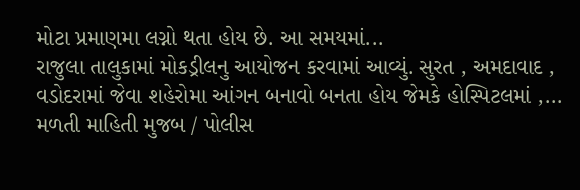મોટા પ્રમાણમા લગ્નો થતા હોય છે. આ સમયમાં...
રાજુલા તાલુકામાં મોકડ્રીલનુ આયોજન કરવામાં આવ્યું. સુરત , અમદાવાદ , વડોદરામાં જેવા શહેરોમા આંગન બનાવો બનતા હોય જેમકે હોસ્પિટલમાં ,...
મળતી માહિતી મુજબ / પોલીસ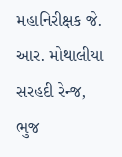મહાનિરીક્ષક જે. આર. મોથાલીયા સરહદી રેન્જ, ભુજ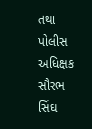તથા પોલીસ અધિક્ષક સૌરભ સિંઘ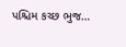પશ્ચિમ કચ્છ ભુજ...